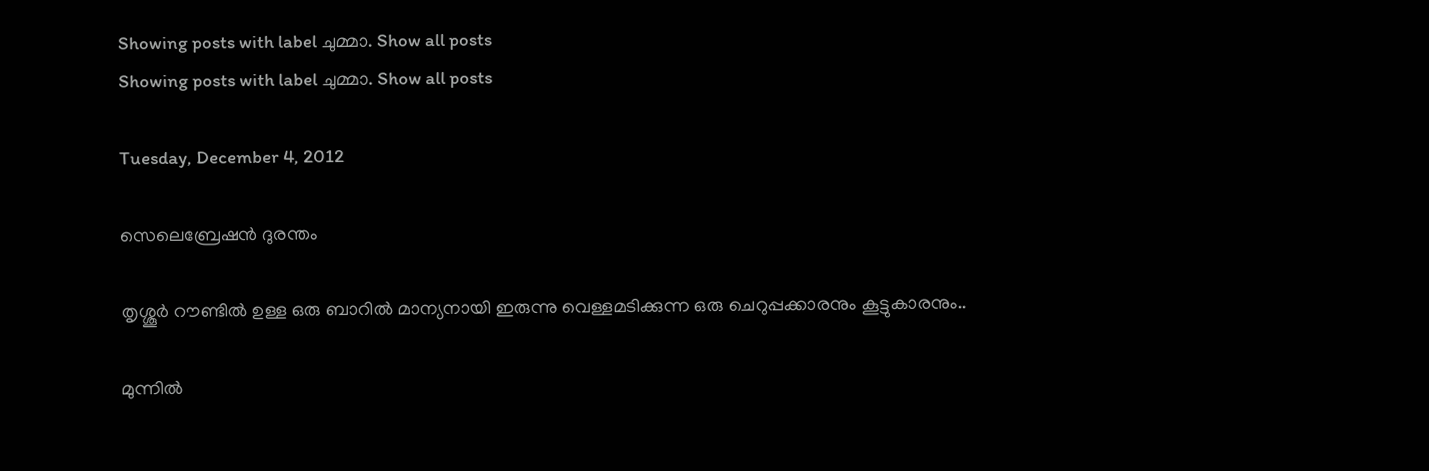Showing posts with label ചുമ്മാ. Show all posts
Showing posts with label ചുമ്മാ. Show all posts

Tuesday, December 4, 2012

സെലെബ്രേഷന്‍ ദുരന്തം

തൃശ്ശൂര്‍ റൗണ്ടില്‍ ഉള്ള ഒരു ബാറില്‍ മാന്യനായി ഇരുന്നു വെള്ളമടിക്കുന്ന ഒരു ചെറുപ്പക്കാരനും കൂട്ടുകാരനും..

മുന്നില്‍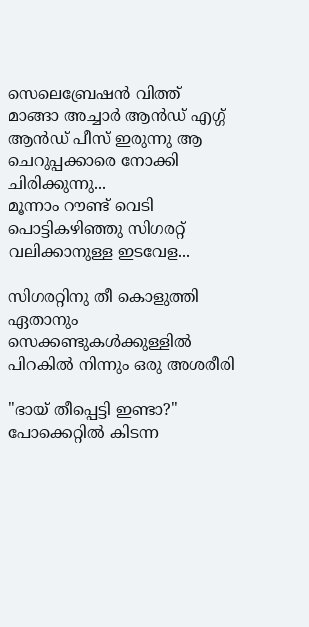സെലെബ്രേഷന്‍ വിത്ത്‌ മാങ്ങാ അച്ചാര്‍ ആന്‍ഡ്‌ എഗ്ഗ് ആന്‍ഡ്‌ പീസ്‌ ഇരുന്നു ആ ചെറുപ്പക്കാരെ നോക്കി ചിരിക്കുന്നു...
മൂന്നാം റൗണ്ട് വെടി പൊട്ടികഴിഞ്ഞു സിഗരറ്റ് വലിക്കാനുള്ള ഇടവേള...

സിഗരറ്റിനു തീ കൊളുത്തി ഏതാനും സെക്കണ്ടുകള്‍ക്കുള്ളില്‍ പിറകില്‍ നിന്നും ഒരു അശരീരി

"ഭായ് തീപ്പെട്ടി ഇണ്ടാ?"
പോക്കെറ്റില്‍ കിടന്ന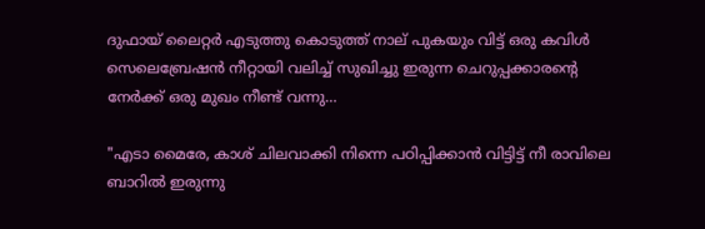ദുഫായ് ലൈറ്റര്‍ എടുത്തു കൊടുത്ത് നാല് പുകയും വിട്ട് ഒരു കവിള്‍ സെലെബ്രേഷന്‍ നീറ്റായി വലിച്ച് സുഖിച്ചു ഇരുന്ന ചെറുപ്പക്കാരന്‍റെ നേര്‍ക്ക് ഒരു മുഖം നീണ്ട് വന്നു...

"എടാ മൈരേ, കാശ് ചിലവാക്കി നിന്നെ പഠിപ്പിക്കാന്‍ വിട്ടിട്ട് നീ രാവിലെ ബാറില്‍ ഇരുന്നു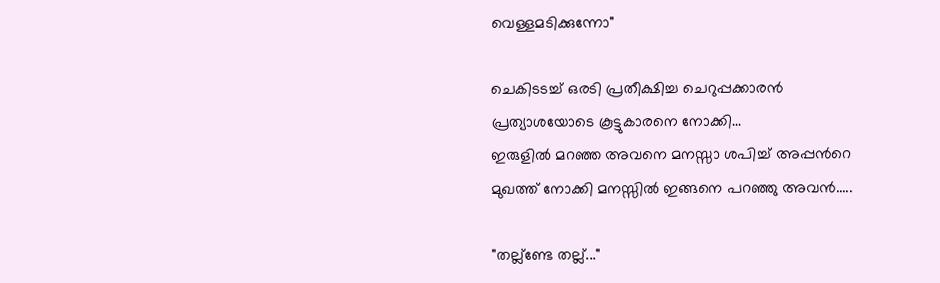വെള്ളമടിക്കുന്നോ"

ചെകിടടച്ച് ഒരടി പ്രതീക്ഷിച്ച ചെറുപ്പക്കാരന്‍ പ്രത്യാശയോടെ കൂട്ടുകാരനെ നോക്കി...
ഇരുളില്‍ മറഞ്ഞ അവനെ മനസ്സാ ശപിച്ച് അപ്പന്‍റെ മുഖത്ത് നോക്കി മനസ്സില്‍ ഇങ്ങനെ പറഞ്ഞു അവന്‍.....

"തല്ല്ണ്ടേ തല്ല്..."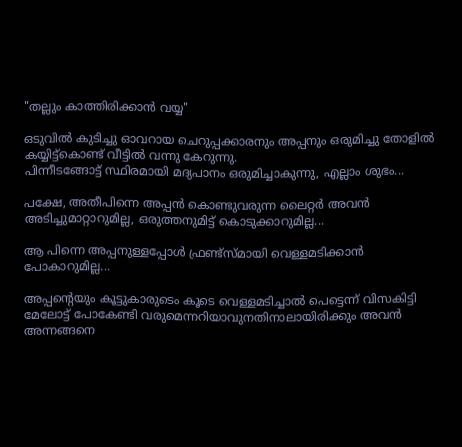"തല്ലും കാത്തിരിക്കാന്‍ വയ്യ"

ഒടുവില്‍ കുടിച്ചു ഓവറായ ചെറുപ്പക്കാരനും അപ്പനും ഒരുമിച്ചു തോളില്‍ കയ്യിട്ട്കൊണ്ട് വീട്ടില്‍ വന്നു കേറുന്നു.
പിന്നീടങ്ങോട്ട് സ്ഥിരമായി മദ്യപാനം ഒരുമിച്ചാകുന്നു, എല്ലാം ശുഭം...

പക്ഷേ, അതീപിന്നെ അപ്പന്‍ കൊണ്ടുവരുന്ന ലൈറ്റര്‍ അവന്‍ അടിച്ചുമാറ്റാറുമില്ല, ഒരുത്തനുമിട്ട് കൊടുക്കാറുമില്ല...

ആ പിന്നെ അപ്പനുള്ളപ്പോള്‍ ഫ്രണ്ട്സ്‌മായി വെള്ളമടിക്കാന്‍ പോകാറുമില്ല...

അപ്പന്‍റെയും കൂട്ടുകാരുടെം കൂടെ വെള്ളമടിച്ചാല്‍ പെട്ടെന്ന് വിസകിട്ടി മേലോട്ട് പോകേണ്ടി വരുമെന്നറിയാവുനതിനാലായിരിക്കും അവന്‍ അന്നങ്ങനെ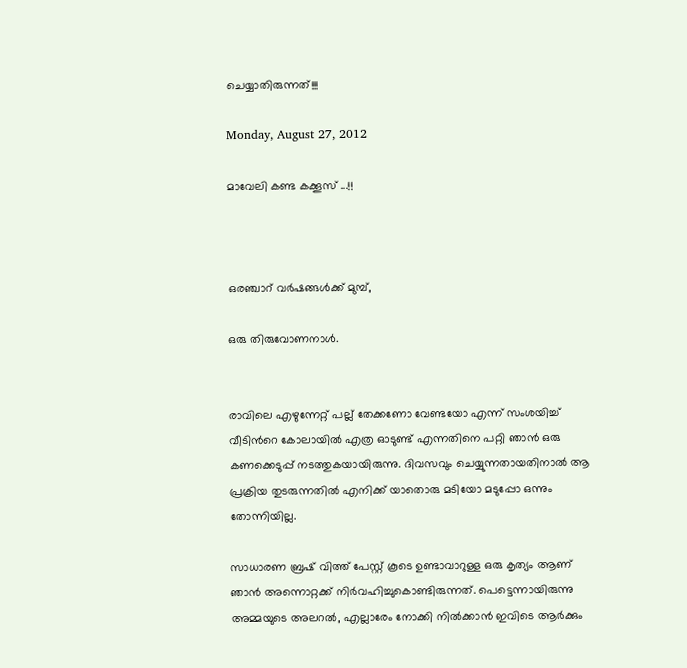ചെയ്യാതിരുന്നത്!!!

Monday, August 27, 2012

മാവേലി കണ്ട കക്കൂസ് ...!!



ഒരഞ്ചാറ് വര്‍ഷങ്ങള്‍ക്ക് മുമ്പ്,

ഒരു തിരുവോണനാള്‍.


രാവിലെ എഴുന്നേറ്റ് പല്ല് തേക്കണോ വേണ്ടയോ എന്ന് സംശയിച്ച് വീടിന്‍റെ കോലായില്‍ എത്ര ഓടുണ്ട് എന്നതിനെ പറ്റി ഞാന്‍ ഒരു കണക്കെടുപ്പ് നടത്തുകയായിരുന്നു. ദിവസവും ചെയ്യുന്നതായതിനാല്‍ ആ പ്രക്രിയ തുടരുന്നതില്‍ എനിക്ക് യാതൊരു മടിയോ മടുപ്പോ ഒന്നും തോന്നിയില്ല.

സാധാരണ ബ്രഷ് വിത്ത്‌ പേസ്റ്റ് കൂടെ ഉണ്ടാവാറുള്ള ഒരു കൃത്യം ആണ് ഞാന്‍ അന്നൊറ്റക്ക് നിര്‍വഹിച്ചുകൊണ്ടിരുന്നത്. പെട്ടെന്നായിരുന്നു അമ്മയുടെ അലറല്‍, എല്ലാരേം നോക്കി നില്‍ക്കാന്‍ ഇവിടെ ആര്‍ക്കും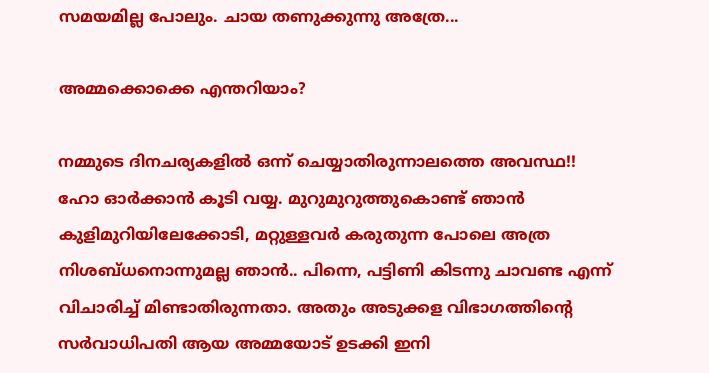സമയമില്ല പോലും. ചായ തണുക്കുന്നു അത്രേ...

അമ്മക്കൊക്കെ എന്തറിയാം?

നമ്മുടെ ദിനചര്യകളില്‍ ഒന്ന് ചെയ്യാതിരുന്നാലത്തെ അവസ്ഥ!!
ഹോ ഓര്‍ക്കാന്‍ കൂടി വയ്യ. മുറുമുറുത്തുകൊണ്ട് ഞാന്‍ കുളിമുറിയിലേക്കോടി, മറ്റുള്ളവര്‍ കരുതുന്ന പോലെ അത്ര നിശബ്ധനൊന്നുമല്ല ഞാന്‍.. പിന്നെ, പട്ടിണി കിടന്നു ചാവണ്ട എന്ന് വിചാരിച്ച് മിണ്ടാതിരുന്നതാ. അതും അടുക്കള വിഭാഗത്തിന്‍റെ സര്‍വാധിപതി ആയ അമ്മയോട് ഉടക്കി ഇനി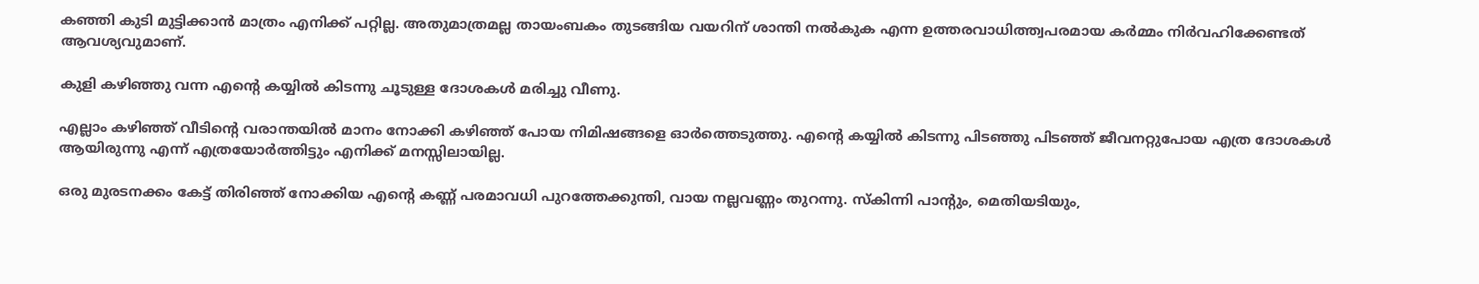കഞ്ഞി കുടി മുട്ടിക്കാന്‍ മാത്രം എനിക്ക് പറ്റില്ല. അതുമാത്രമല്ല തായംബകം തുടങ്ങിയ വയറിന് ശാന്തി നല്‍കുക എന്ന ഉത്തരവാധിത്ത്വപരമായ കര്‍മ്മം നിര്‍വഹിക്കേണ്ടത് ആവശ്യവുമാണ്.

കുളി കഴിഞ്ഞു വന്ന എന്‍റെ കയ്യില്‍ കിടന്നു ചൂടുള്ള ദോശകള്‍ മരിച്ചു വീണു.

എല്ലാം കഴിഞ്ഞ് വീടിന്‍റെ വരാന്തയില്‍ മാനം നോക്കി കഴിഞ്ഞ് പോയ നിമിഷങ്ങളെ ഓര്‍ത്തെടുത്തു. എന്‍റെ കയ്യില്‍ കിടന്നു പിടഞ്ഞു പിടഞ്ഞ് ജീവനറ്റുപോയ എത്ര ദോശകള്‍ ആയിരുന്നു എന്ന് എത്രയോര്‍ത്തിട്ടും എനിക്ക് മനസ്സിലായില്ല.

ഒരു മുരടനക്കം കേട്ട് തിരിഞ്ഞ് നോക്കിയ എന്‍റെ കണ്ണ് പരമാവധി പുറത്തേക്കുന്തി, വായ നല്ലവണ്ണം തുറന്നു. സ്കിന്നി പാന്‍റും, മെതിയടിയും,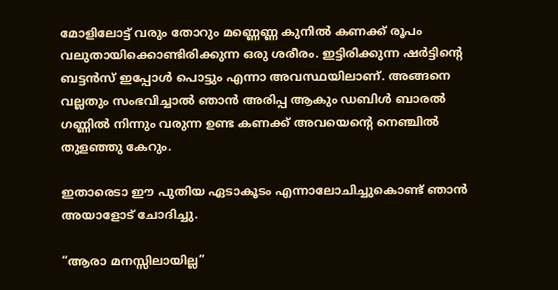മോളിലോട്ട് വരും തോറും മണ്ണെണ്ണ കുനില്‍ കണക്ക് രൂപം വലുതായിക്കൊണ്ടിരിക്കുന്ന ഒരു ശരീരം. ഇട്ടിരിക്കുന്ന ഷര്‍ട്ടിന്‍റെ ബട്ടന്‍സ് ഇപ്പോള്‍ പൊട്ടും എന്നാ അവസ്ഥയിലാണ്. അങ്ങനെ വല്ലതും സംഭവിച്ചാല്‍ ഞാന്‍ അരിപ്പ ആകും ഡബിള്‍ ബാരല്‍ ഗണ്ണില്‍ നിന്നും വരുന്ന ഉണ്ട കണക്ക് അവയെന്‍റെ നെഞ്ചില്‍ തുളഞ്ഞു കേറും.

ഇതാരെടാ ഈ പുതിയ ഏടാകൂടം എന്നാലോചിച്ചുകൊണ്ട് ഞാന്‍ അയാളോട് ചോദിച്ചു.

“ആരാ മനസ്സിലായില്ല”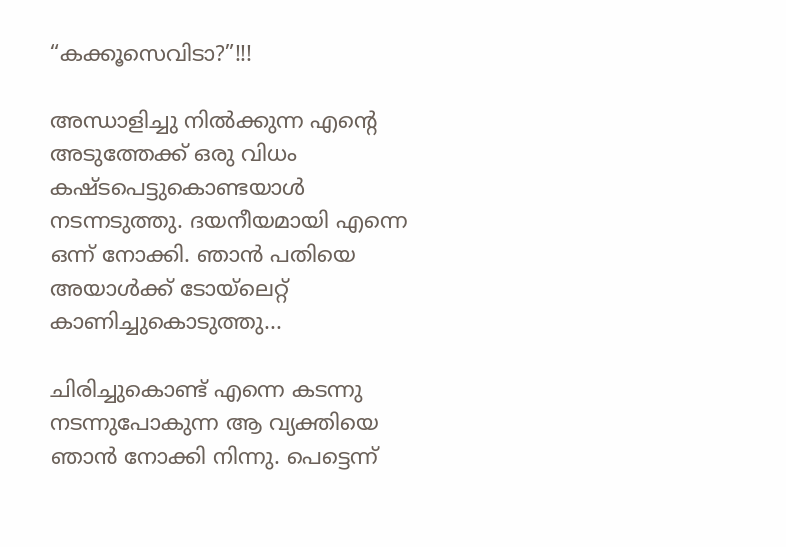“കക്കൂസെവിടാ?”!!!

അന്ധാളിച്ചു നില്‍ക്കുന്ന എന്‍റെ അടുത്തേക്ക് ഒരു വിധം കഷ്ടപെട്ടുകൊണ്ടയാള്‍ നടന്നടുത്തു. ദയനീയമായി എന്നെ ഒന്ന്‍ നോക്കി. ഞാന്‍ പതിയെ അയാള്‍ക്ക് ടോയ്ലെറ്റ് കാണിച്ചുകൊടുത്തു...

ചിരിച്ചുകൊണ്ട് എന്നെ കടന്നു നടന്നുപോകുന്ന ആ വ്യക്തിയെ ഞാന്‍ നോക്കി നിന്നു. പെട്ടെന്ന്‍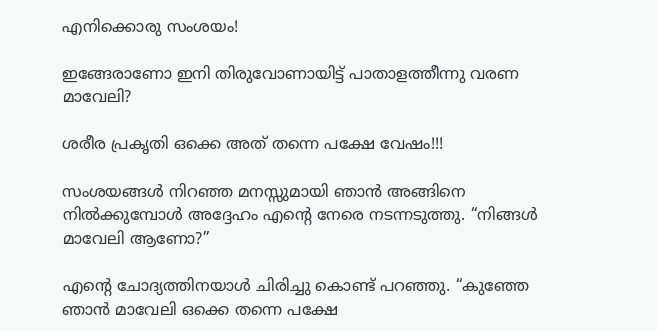എനിക്കൊരു സംശയം!

ഇങ്ങേരാണോ ഇനി തിരുവോണായിട്ട് പാതാളത്തീന്നു വരണ മാവേലി?

ശരീര പ്രകൃതി ഒക്കെ അത് തന്നെ പക്ഷേ വേഷം!!!

സംശയങ്ങള്‍ നിറഞ്ഞ മനസ്സുമായി ഞാന്‍ അങ്ങിനെ നില്‍ക്കുമ്പോള്‍ അദ്ദേഹം എന്‍റെ നേരെ നടന്നടുത്തു. “നിങ്ങള്‍ മാവേലി ആണോ?”

എന്‍റെ ചോദ്യത്തിനയാള്‍ ചിരിച്ചു കൊണ്ട് പറഞ്ഞു. “കുഞ്ഞേ ഞാന്‍ മാവേലി ഒക്കെ തന്നെ പക്ഷേ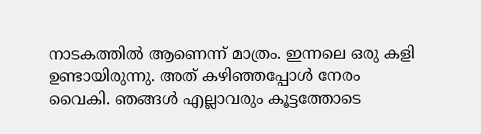നാടകത്തില്‍ ആണെന്ന് മാത്രം. ഇന്നലെ ഒരു കളി ഉണ്ടായിരുന്നു. അത് കഴിഞ്ഞപ്പോള്‍ നേരം വൈകി. ഞങ്ങള്‍ എല്ലാവരും കൂട്ടത്തോടെ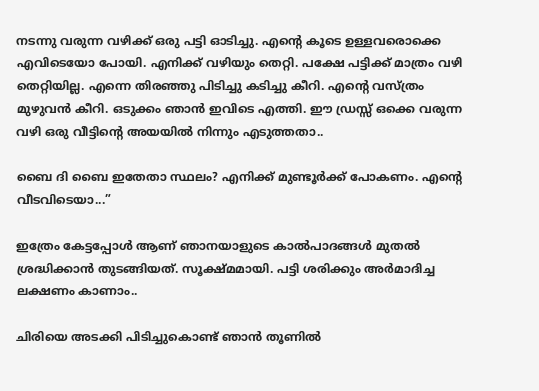നടന്നു വരുന്ന വഴിക്ക് ഒരു പട്ടി ഓടിച്ചു. എന്‍റെ കൂടെ ഉള്ളവരൊക്കെ എവിടെയോ പോയി. എനിക്ക് വഴിയും തെറ്റി. പക്ഷേ പട്ടിക്ക് മാത്രം വഴി തെറ്റിയില്ല. എന്നെ തിരഞ്ഞു പിടിച്ചു കടിച്ചു കീറി. എന്‍റെ വസ്ത്രം മുഴുവന്‍ കീറി. ഒടുക്കം ഞാന്‍ ഇവിടെ എത്തി. ഈ ഡ്രസ്സ്‌ ഒക്കെ വരുന്ന വഴി ഒരു വീട്ടിന്‍റെ അയയില്‍ നിന്നും എടുത്തതാ..

ബൈ ദി ബൈ ഇതേതാ സ്ഥലം? എനിക്ക് മുണ്ടൂര്‍ക്ക് പോകണം. എന്‍റെ വീടവിടെയാ...”

ഇത്രേം കേട്ടപ്പോള്‍ ആണ് ഞാനയാളുടെ കാല്‍പാദങ്ങള്‍ മുതല്‍ ശ്രദ്ധിക്കാന്‍ തുടങ്ങിയത്. സൂക്ഷ്മമായി. പട്ടി ശരിക്കും അര്‍മാദിച്ച ലക്ഷണം കാണാം..

ചിരിയെ അടക്കി പിടിച്ചുകൊണ്ട് ഞാന്‍ തൂണില്‍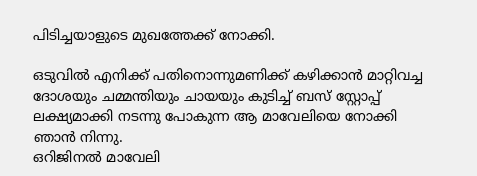പിടിച്ചയാളുടെ മുഖത്തേക്ക് നോക്കി.

ഒടുവില്‍ എനിക്ക് പതിനൊന്നുമണിക്ക് കഴിക്കാന്‍ മാറ്റിവച്ച ദോശയും ചമ്മന്തിയും ചായയും കുടിച്ച് ബസ് സ്റ്റോപ്പ്‌ ലക്ഷ്യമാക്കി നടന്നു പോകുന്ന ആ മാവേലിയെ നോക്കി ഞാന്‍ നിന്നു.
ഒറിജിനല്‍ മാവേലി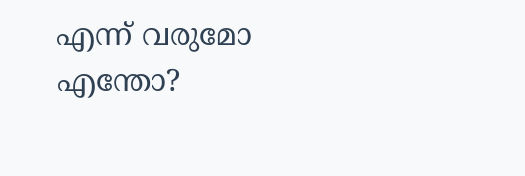എന്ന് വരുമോ എന്തോ?